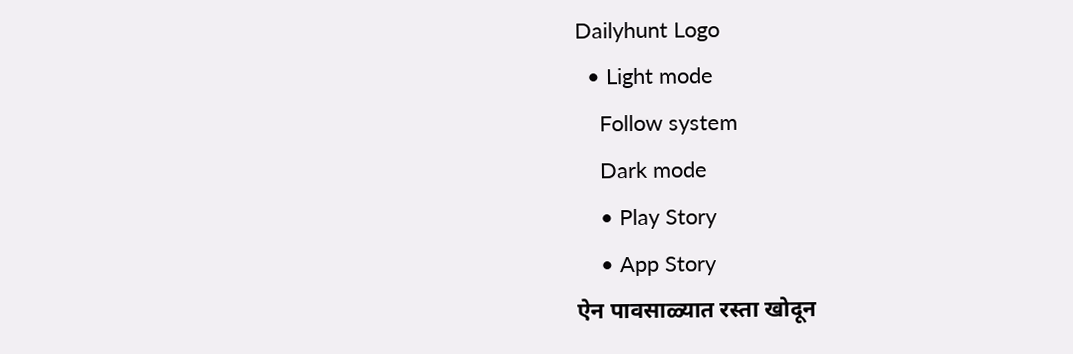Dailyhunt Logo
  • Light mode
    Follow system
    Dark mode
    • Play Story
    • App Story
ऐन पावसाळ्यात रस्ता खोदून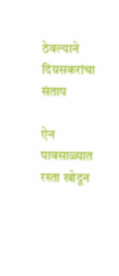ठेवल्याने दिग्रसकरांचा संताप

ऐन पावसाळ्यात रस्ता खोदून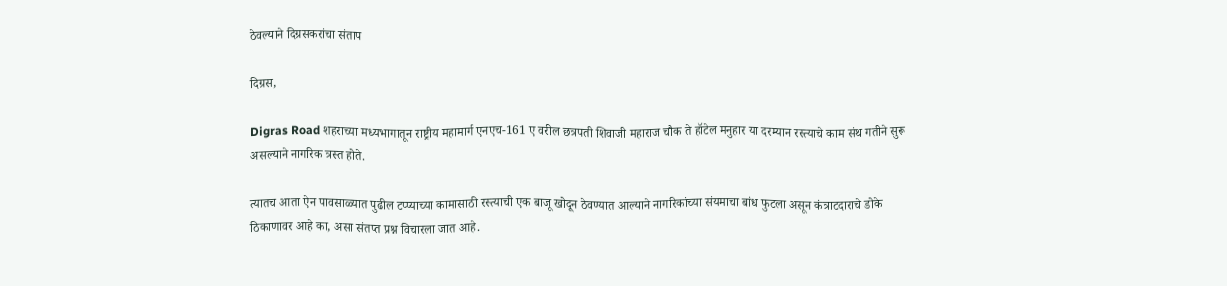ठेवल्याने दिग्रसकरांचा संताप

दिग्रस,

Digras Road शहराच्या मध्यभागातून राष्ट्रीय महामार्ग एनएच-161 ए वरील छत्रपती शिवाजी महाराज चौक ते हॉटेल मनुहार या दरम्यान रस्त्याचे काम संथ गतीने सुरू असल्याने नागरिक त्रस्त होते.

त्यातच आता ऐन पावसाळ्यात पुढील टप्प्याच्या कामासाठी रस्त्याची एक बाजू खोदून ठेवण्यात आल्याने नागरिकांच्या संयमाचा बांध फुटला असून कंत्राटदाराचे डोके ठिकाणावर आहे का, असा संतप्त प्रश्न विचारला जात आहे.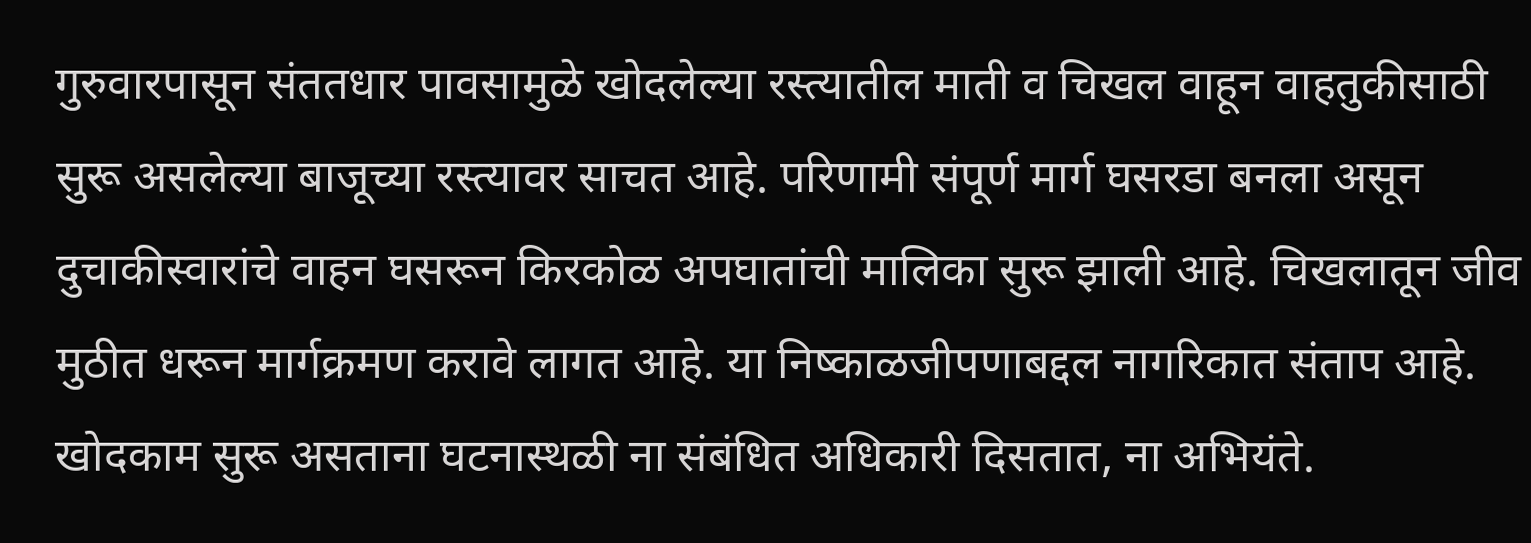गुरुवारपासून संततधार पावसामुळे खोदलेल्या रस्त्यातील माती व चिखल वाहून वाहतुकीसाठी सुरू असलेल्या बाजूच्या रस्त्यावर साचत आहे. परिणामी संपूर्ण मार्ग घसरडा बनला असून दुचाकीस्वारांचे वाहन घसरून किरकोळ अपघातांची मालिका सुरू झाली आहे. चिखलातून जीव मुठीत धरून मार्गक्रमण करावे लागत आहे. या निष्काळजीपणाबद्दल नागरिकात संताप आहे. खोदकाम सुरू असताना घटनास्थळी ना संबंधित अधिकारी दिसतात, ना अभियंते.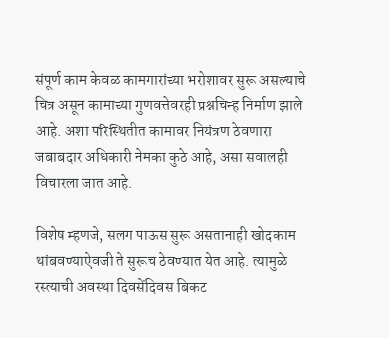संपूर्ण काम केवळ कामगारांच्या भरोशावर सुरू असल्याचे चित्र असून कामाच्या गुणवत्तेवरही प्रश्नचिन्ह निर्माण झाले आहे. अशा परिस्थितीत कामावर नियंत्रण ठेवणारा जबाबदार अधिकारी नेमका कुठे आहे, असा सवालही विचारला जात आहे.

विशेष म्हणजे, सलग पाऊस सुरू असतानाही खोदकाम थांबवण्याऐवजी ते सुरूच ठेवण्यात येत आहे. त्यामुळे रस्त्याची अवस्था दिवसेंदिवस बिकट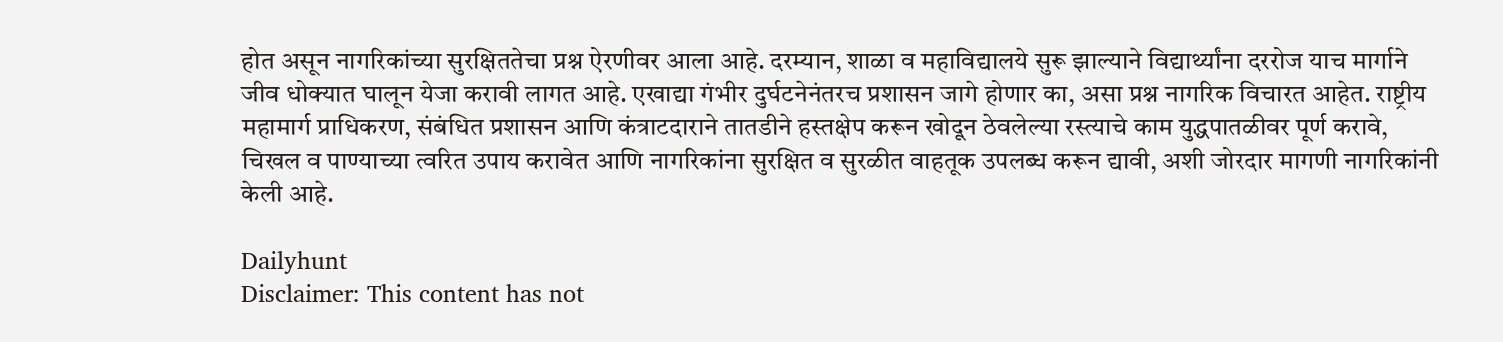होत असून नागरिकांच्या सुरक्षिततेचा प्रश्न ऐरणीवर आला आहे. दरम्यान, शाळा व महाविद्यालये सुरू झाल्याने विद्यार्थ्यांना दररोज याच मार्गाने जीव धोक्यात घालून येजा करावी लागत आहे. एखाद्या गंभीर दुर्घटनेनंतरच प्रशासन जागे होणार का, असा प्रश्न नागरिक विचारत आहेत. राष्ट्रीय महामार्ग प्राधिकरण, संबंधित प्रशासन आणि कंत्राटदाराने तातडीने हस्तक्षेप करून खोदून ठेवलेल्या रस्त्याचे काम युद्धपातळीवर पूर्ण करावे, चिखल व पाण्याच्या त्वरित उपाय करावेत आणि नागरिकांना सुरक्षित व सुरळीत वाहतूक उपलब्ध करून द्यावी, अशी जोरदार मागणी नागरिकांनी केली आहे.

Dailyhunt
Disclaimer: This content has not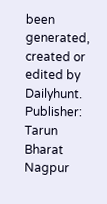been generated, created or edited by Dailyhunt. Publisher: Tarun Bharat Nagpur